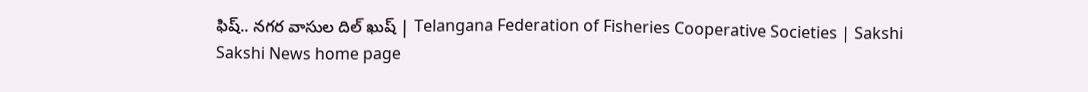ఫిష్‌.. నగర వాసుల దిల్‌ ఖుష్‌ | Telangana Federation of Fisheries Cooperative Societies | Sakshi
Sakshi News home page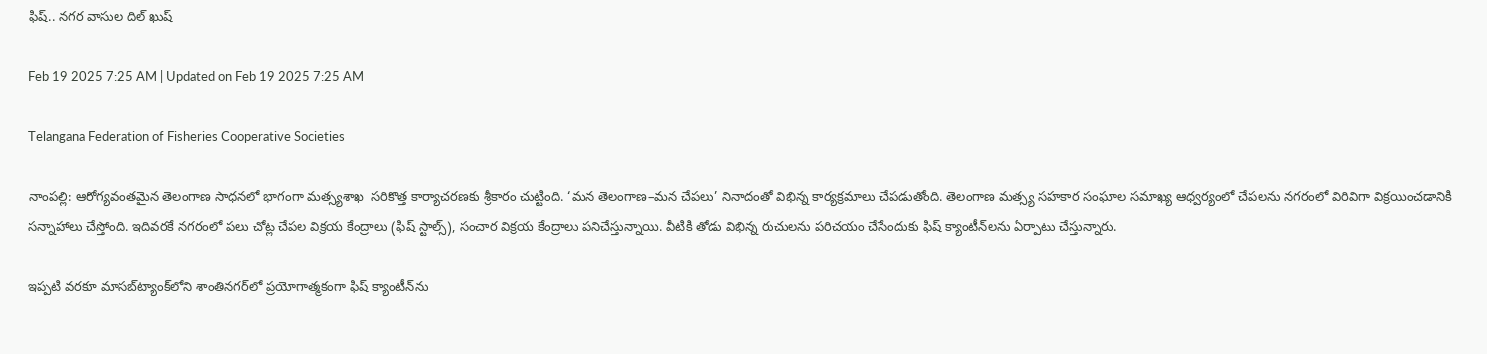ఫిష్‌.. నగర వాసుల దిల్‌ ఖుష్‌

Feb 19 2025 7:25 AM | Updated on Feb 19 2025 7:25 AM

Telangana Federation of Fisheries Cooperative Societies

నాంపల్లి: ఆరోగ్యవంతమైన తెలంగాణ సాధనలో భాగంగా మత్స్యశాఖ  సరికొత్త కార్యాచరణకు శ్రీకారం చుట్టింది. ‘మన తెలంగాణ–మన చేపలు’ నినాదంతో విభిన్న కార్యక్రమాలు చేపడుతోంది. తెలంగాణ మత్స్య సహకార సంఘాల సమాఖ్య ఆధ్వర్యంలో చేపలను నగరంలో విరివిగా విక్రయించడానికి సన్నాహాలు చేస్తోంది. ఇదివరకే నగరంలో పలు చోట్ల చేపల విక్రయ కేంద్రాలు (ఫిష్‌ స్టాల్స్‌), సంచార విక్రయ కేంద్రాలు పనిచేస్తున్నాయి. వీటికి తోడు విభిన్న రుచులను పరిచయం చేసేందుకు ఫిష్‌ క్యాంటీన్‌లను ఏర్పాటు చేస్తున్నారు.

ఇప్పటి వరకూ మాసబ్‌ట్యాంక్‌లోని శాంతినగర్‌లో ప్రయోగాత్మకంగా ఫిష్‌ క్యాంటీన్‌ను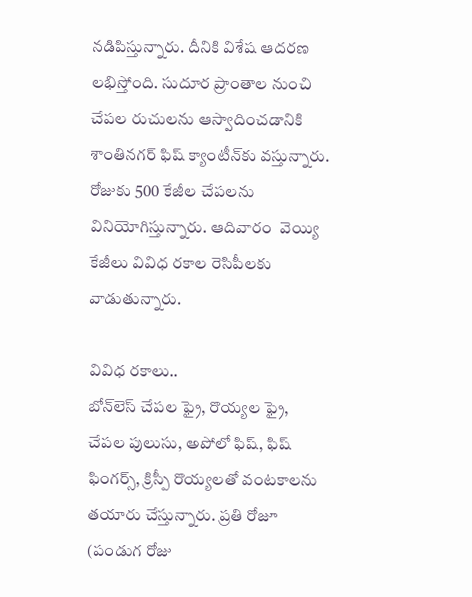నడిపిస్తున్నారు. దీనికి విశేష ఆదరణ లభిస్తోంది. సుదూర ప్రాంతాల నుంచి చేపల రుచులను ఆస్వాదించడానికి శాంతినగర్‌ ఫిష్‌ క్యాంటీన్‌కు వస్తున్నారు. రోజుకు 500 కేజీల చేపలను వినియోగిస్తున్నారు. ఆదివారం  వెయ్యి కేజీలు వివిధ రకాల రెసిపీలకు వాడుతున్నారు.

వివిధ రకాలు..
బోన్‌లెస్‌ చేపల ఫ్రై, రొయ్యల ఫ్రై, చేపల పులుసు, అపోలో ఫిష్, ఫిష్‌ ఫింగర్స్, క్రిస్పీ రొయ్యలతో వంటకాలను తయారు చేస్తున్నారు. ప్రతి రోజూ (పండుగ రోజు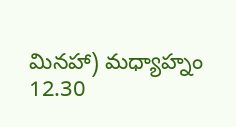మినహా) మధ్యాహ్నం 12.30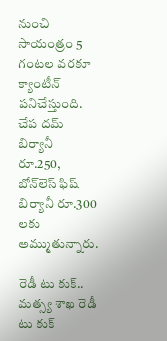నుంచి సాయంత్రం 5 గంటల వరకూ క్యాంటీన్‌ పనిచేస్తుంది. చేప దమ్‌ బిర్యానీ రూ.250, బోన్‌లెస్‌ ఫిష్‌ బిర్యానీ రూ.300 లకు అమ్ముతున్నారు.

రెడీ టు కుక్‌..
మత్స్య శాఖ రెడీ టు కుక్‌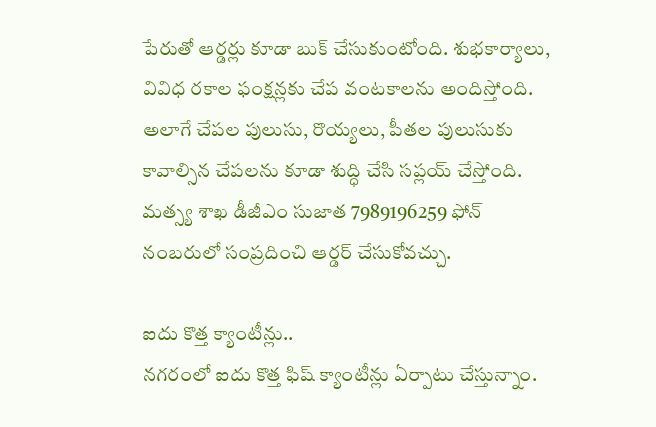పేరుతో ఆర్డర్లు కూడా బుక్‌ చేసుకుంటోంది. శుభకార్యాలు, వివిధ రకాల ఫంక్షన్లకు చేప వంటకాలను అందిస్తోంది. అలాగే చేపల పులుసు, రొయ్యలు, పీతల పులుసుకు కావాల్సిన చేపలను కూడా శుద్ధి చేసి సప్లయ్‌ చేస్తోంది. మత్స్య శాఖ డీజీఎం సుజాత 7989196259 ఫోన్‌ నంబరులో సంప్రదించి ఆర్డర్‌ చేసుకోవచ్చు.

ఐదు కొత్త క్యాంటీన్లు..
నగరంలో ఐదు కొత్త ఫిష్‌ క్యాంటీన్లు ఏర్పాటు చేస్తున్నాం.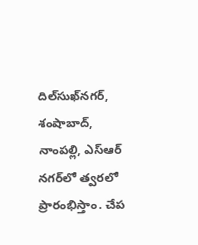దిల్‌సుఖ్‌నగర్, శంషాబాద్, నాంపల్లి, ఎస్‌ఆర్‌ నగర్‌లో త్వరలో ప్రారంభిస్తాం. చేప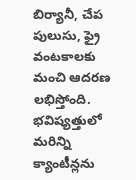బిర్యానీ, చేప పులుసు, ఫ్రై వంటకాలకు మంచి ఆదరణ లభిస్తోంది. భవిష్యత్తులో మరిన్ని క్యాంటీన్లను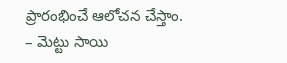ప్రారంభించే ఆలోచన చేస్తాం.
– మెట్టు సాయి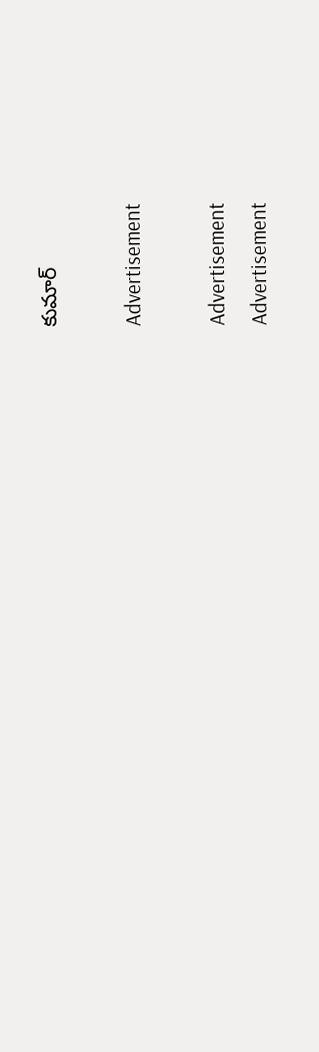కుమార్‌

Advertisement

Advertisement
Advertisement